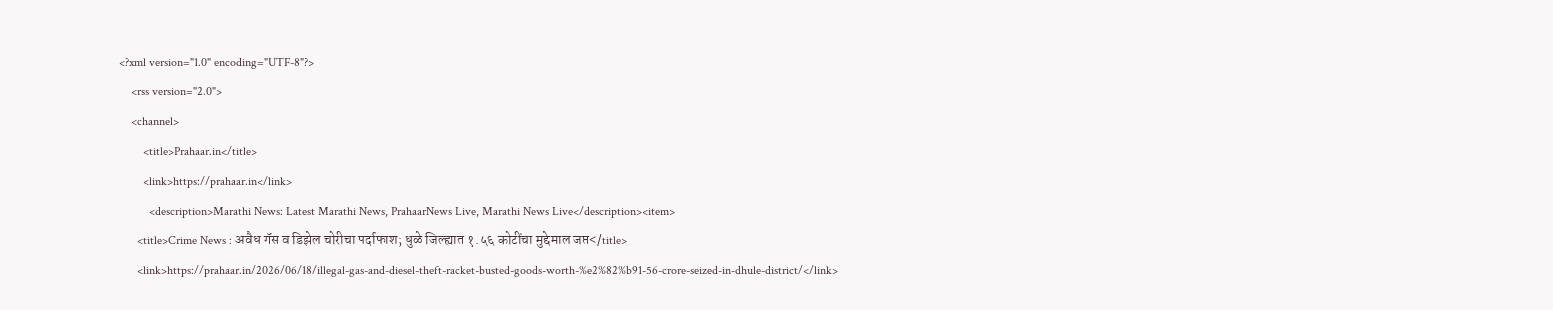<?xml version="1.0" encoding="UTF-8"?>
    <rss version="2.0">
    <channel>
        <title>Prahaar.in</title>
        <link>https://prahaar.in</link>
          <description>Marathi News: Latest Marathi News, PrahaarNews Live, Marathi News Live</description><item>
      <title>Crime News : अवैध गॅस व डिझेल चोरीचा पर्दाफाश; धुळे जिल्ह्यात १.५६ कोटींचा मुद्देमाल जप्त</title>
      <link>https://prahaar.in/2026/06/18/illegal-gas-and-diesel-theft-racket-busted-goods-worth-%e2%82%b91-56-crore-seized-in-dhule-district/</link>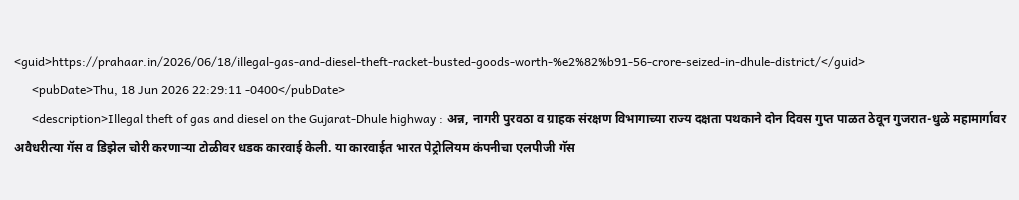<guid>https://prahaar.in/2026/06/18/illegal-gas-and-diesel-theft-racket-busted-goods-worth-%e2%82%b91-56-crore-seized-in-dhule-district/</guid>
      <pubDate>Thu, 18 Jun 2026 22:29:11 -0400</pubDate>
      <description>Illegal theft of gas and diesel on the Gujarat-Dhule highway : अन्न, नागरी पुरवठा व ग्राहक संरक्षण विभागाच्या राज्य दक्षता पथकाने दोन दिवस गुप्त पाळत ठेवून गुजरात-धुळे महामार्गावर अवैधरीत्या गॅस व डिझेल चोरी करणाऱ्या टोळीवर धडक कारवाई केली. या कारवाईत भारत पेट्रोलियम कंपनीचा एलपीजी गॅस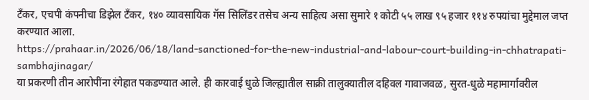टँकर, एचपी कंपनीचा डिझेल टँकर, १४० व्यावसायिक गॅस सिलिंडर तसेच अन्य साहित्य असा सुमारे १ कोटी ५५ लाख ९५ हजार ११४ रुपयांचा मुद्देमाल जप्त करण्यात आला.
https://prahaar.in/2026/06/18/land-sanctioned-for-the-new-industrial-and-labour-court-building-in-chhatrapati-sambhajinagar/
या प्रकरणी तीन आरोपींना रंगेहात पकडण्यात आले. ही कारवाई धुळे जिल्ह्यातील साक्री तालुक्यातील दहिवल गावाजवळ, सुरत-धुळे महामार्गावरील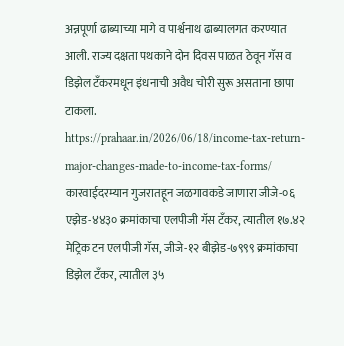अन्नपूर्णा ढाब्याच्या मागे व पार्श्वनाथ ढाब्यालगत करण्यात आली. राज्य दक्षता पथकाने दोन दिवस पाळत ठेवून गॅस व डिझेल टँकरमधून इंधनाची अवैध चोरी सुरू असताना छापा टाकला.
https://prahaar.in/2026/06/18/income-tax-return-major-changes-made-to-income-tax-forms/
कारवाईदरम्यान गुजरातहून जळगावकडे जाणारा जीजे-०६ एझेड-४४३० क्रमांकाचा एलपीजी गॅस टँकर, त्यातील १७.४२ मेट्रिक टन एलपीजी गॅस, जीजे-१२ बीझेड-७९९९ क्रमांकाचा डिझेल टँकर, त्यातील ३५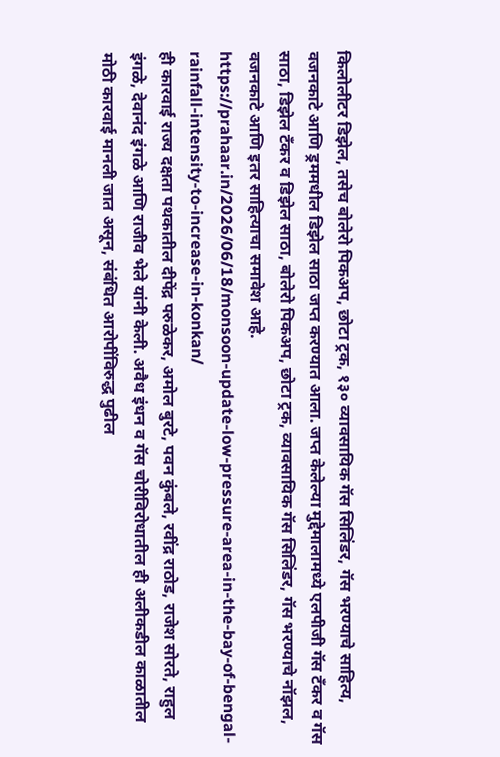किलोलीटर डिझेल, तसेच बोलेरो पिकअप, छोटा ट्रक, १३० व्यावसायिक गॅस सिलिंडर, गॅस भरण्याचे साहित्य, वजनकाटे आणि ड्रममधील डिझेल साठा जप्त करण्यात आला. जप्त केलेल्या मुद्देमालामध्ये एलपीजी गॅस टँकर व गॅस साठा, डिझेल टँकर व डिझेल साठा, बोलेरो पिकअप, छोटा ट्रक, व्यावसायिक गॅस सिलिंडर, गॅस भरण्याचे नॉझल, वजनकाटे आणि इतर साहित्याचा समावेश आहे.
https://prahaar.in/2026/06/18/monsoon-update-low-pressure-area-in-the-bay-of-bengal-rainfall-intensity-to-increase-in-konkan/
ही कारवाई राज्य दक्षता पथकातील दीपेंद्र परुळेकर, अमोल बुरटे, पवन कुंबले, रवींद्र राठोड, राजेश सोरते, राहुल इंगळे, देवानंद इंगळे आणि राजीव भेले यांनी केली. अवैध इंधन व गॅस चोरीविरोधातील ही अलीकडील काळातील मोठी कारवाई मानली जात असून, संबंधित आरोपींविरुद्ध पुढील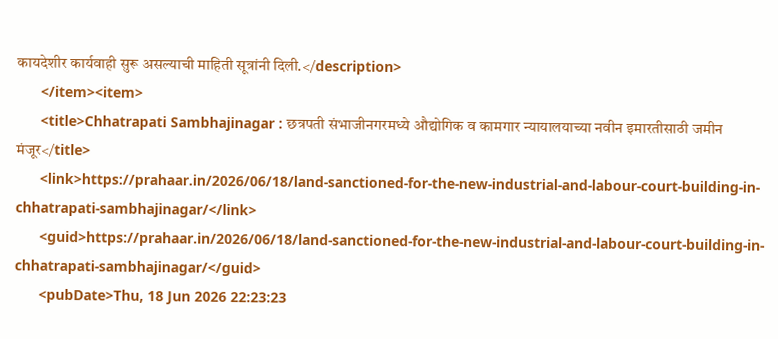कायदेशीर कार्यवाही सुरू असल्याची माहिती सूत्रांनी दिली.</description>
      </item><item>
      <title>Chhatrapati Sambhajinagar : छत्रपती संभाजीनगरमध्ये औद्योगिक व कामगार न्यायालयाच्या नवीन इमारतीसाठी जमीन मंजूर</title>
      <link>https://prahaar.in/2026/06/18/land-sanctioned-for-the-new-industrial-and-labour-court-building-in-chhatrapati-sambhajinagar/</link>
      <guid>https://prahaar.in/2026/06/18/land-sanctioned-for-the-new-industrial-and-labour-court-building-in-chhatrapati-sambhajinagar/</guid>
      <pubDate>Thu, 18 Jun 2026 22:23:23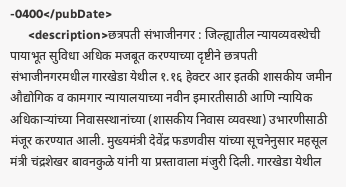-0400</pubDate>
      <description>छत्रपती संभाजीनगर : जिल्ह्यातील न्यायव्यवस्थेची पायाभूत सुविधा अधिक मजबूत करण्याच्या दृष्टीने छत्रपती संभाजीनगरमधील गारखेडा येथील १.१६ हेक्टर आर इतकी शासकीय जमीन औद्योगिक व कामगार न्यायालयाच्या नवीन इमारतीसाठी आणि न्यायिक अधिकाऱ्यांच्या निवासस्थानांच्या (शासकीय निवास व्यवस्था) उभारणीसाठी मंजूर करण्यात आली. मुख्यमंत्री देवेंद्र फडणवीस यांच्या सूचनेनुसार महसूल मंत्री चंद्रशेखर बावनकुळे यांनी या प्रस्तावाला मंजुरी दिली. गारखेडा येथील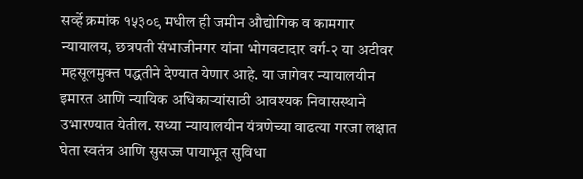सर्व्हे क्रमांक १५३०९ मधील ही जमीन औद्योगिक व कामगार न्यायालय, छत्रपती संभाजीनगर यांना भोगवटादार वर्ग-२ या अटीवर महसूलमुक्त पद्धतीने देण्यात येणार आहे. या जागेवर न्यायालयीन इमारत आणि न्यायिक अधिकाऱ्यांसाठी आवश्यक निवासस्थाने उभारण्यात येतील. सध्या न्यायालयीन यंत्रणेच्या वाढत्या गरजा लक्षात घेता स्वतंत्र आणि सुसज्ज पायाभूत सुविधा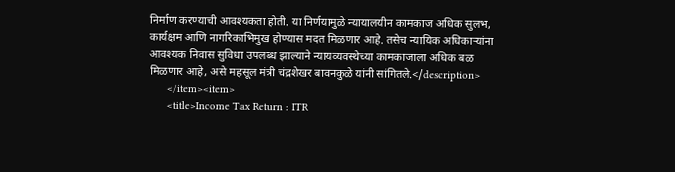निर्माण करण्याची आवश्यकता होती. या निर्णयामुळे न्यायालयीन कामकाज अधिक सुलभ, कार्यक्षम आणि नागरिकाभिमुख होण्यास मदत मिळणार आहे. तसेच न्यायिक अधिकाऱ्यांना आवश्यक निवास सुविधा उपलब्ध झाल्याने न्यायव्यवस्थेच्या कामकाजाला अधिक बळ मिळणार आहे, असे महसूल मंत्री चंद्रशेखर बावनकुळे यांनी सांगितले.</description>
      </item><item>
      <title>Income Tax Return : ITR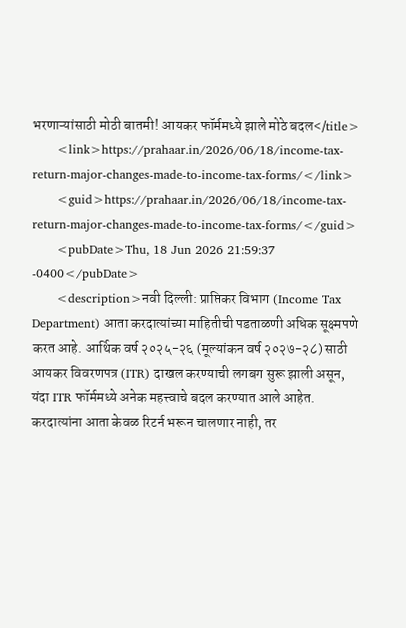भरणाऱ्यांसाठी मोठी बातमी! आयकर फॉर्ममध्ये झाले मोठे बदल</title>
      <link>https://prahaar.in/2026/06/18/income-tax-return-major-changes-made-to-income-tax-forms/</link>
      <guid>https://prahaar.in/2026/06/18/income-tax-return-major-changes-made-to-income-tax-forms/</guid>
      <pubDate>Thu, 18 Jun 2026 21:59:37 -0400</pubDate>
      <description>नवी दिल्ली: प्राप्तिकर विभाग (Income Tax Department) आता करदात्यांच्या माहितीची पडताळणी अधिक सूक्ष्मपणे करत आहे. आर्थिक वर्ष २०२५-२६ (मूल्यांकन वर्ष २०२७-२८) साठी आयकर विवरणपत्र (ITR) दाखल करण्याची लगबग सुरू झाली असून, यंदा ITR फॉर्ममध्ये अनेक महत्त्वाचे बदल करण्यात आले आहेत. करदात्यांना आता केवळ रिटर्न भरून चालणार नाही, तर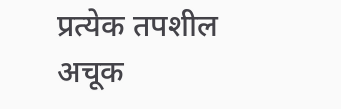प्रत्येक तपशील अचूक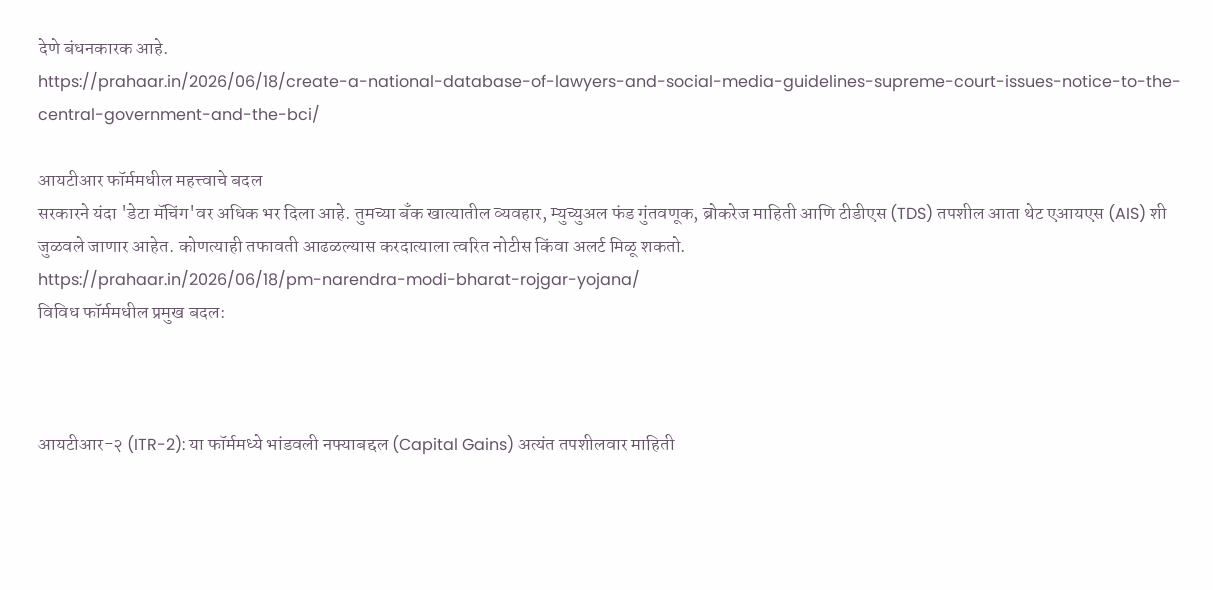देणे बंधनकारक आहे.
https://prahaar.in/2026/06/18/create-a-national-database-of-lawyers-and-social-media-guidelines-supreme-court-issues-notice-to-the-central-government-and-the-bci/

आयटीआर फॉर्ममधील महत्त्वाचे बदल
सरकारने यंदा 'डेटा मॅचिंग'वर अधिक भर दिला आहे. तुमच्या बँक खात्यातील व्यवहार, म्युच्युअल फंड गुंतवणूक, ब्रोकरेज माहिती आणि टीडीएस (TDS) तपशील आता थेट एआयएस (AIS) शी जुळवले जाणार आहेत. कोणत्याही तफावती आढळल्यास करदात्याला त्वरित नोटीस किंवा अलर्ट मिळू शकतो.
https://prahaar.in/2026/06/18/pm-narendra-modi-bharat-rojgar-yojana/
विविध फॉर्ममधील प्रमुख बदल:



आयटीआर-२ (ITR-2): या फॉर्ममध्ये भांडवली नफ्याबद्दल (Capital Gains) अत्यंत तपशीलवार माहिती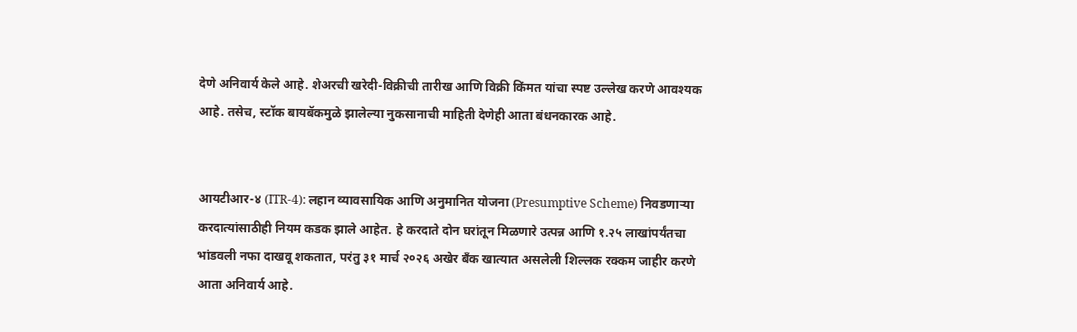देणे अनिवार्य केले आहे. शेअरची खरेदी-विक्रीची तारीख आणि विक्री किंमत यांचा स्पष्ट उल्लेख करणे आवश्यक आहे. तसेच, स्टॉक बायबॅकमुळे झालेल्या नुकसानाची माहिती देणेही आता बंधनकारक आहे.


आयटीआर-४ (ITR-4): लहान व्यावसायिक आणि अनुमानित योजना (Presumptive Scheme) निवडणाऱ्या करदात्यांसाठीही नियम कडक झाले आहेत. हे करदाते दोन घरांतून मिळणारे उत्पन्न आणि १.२५ लाखांपर्यंतचा भांडवली नफा दाखवू शकतात, परंतु ३१ मार्च २०२६ अखेर बँक खात्यात असलेली शिल्लक रक्कम जाहीर करणे आता अनिवार्य आहे.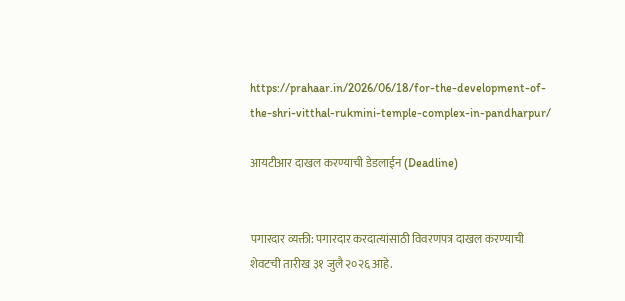https://prahaar.in/2026/06/18/for-the-development-of-the-shri-vitthal-rukmini-temple-complex-in-pandharpur/

आयटीआर दाखल करण्याची डेडलाईन (Deadline)


पगारदार व्यक्ती: पगारदार करदात्यांसाठी विवरणपत्र दाखल करण्याची शेवटची तारीख ३१ जुलै २०२६ आहे.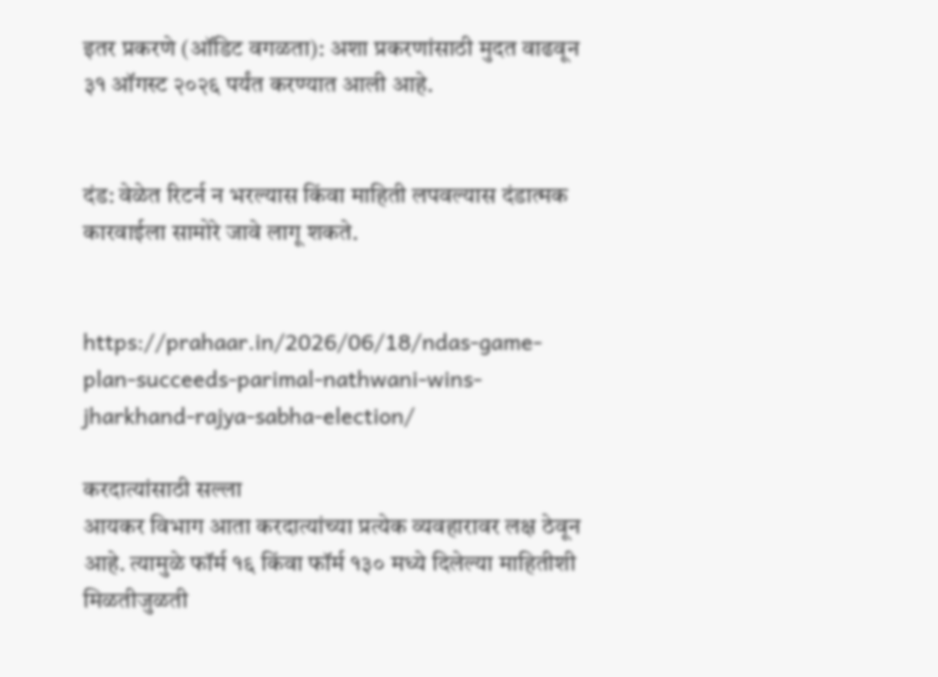इतर प्रकरणे (ऑडिट वगळता): अशा प्रकरणांसाठी मुदत वाढवून ३१ ऑगस्ट २०२६ पर्यंत करण्यात आली आहे.


दंड: वेळेत रिटर्न न भरल्यास किंवा माहिती लपवल्यास दंडात्मक कारवाईला सामोरे जावे लागू शकते.


https://prahaar.in/2026/06/18/ndas-game-plan-succeeds-parimal-nathwani-wins-jharkhand-rajya-sabha-election/

करदात्यांसाठी सल्ला
आयकर विभाग आता करदात्यांच्या प्रत्येक व्यवहारावर लक्ष ठेवून आहे. त्यामुळे फॉर्म १६ किंवा फॉर्म १३० मध्ये दिलेल्या माहितीशी मिळतीजुळती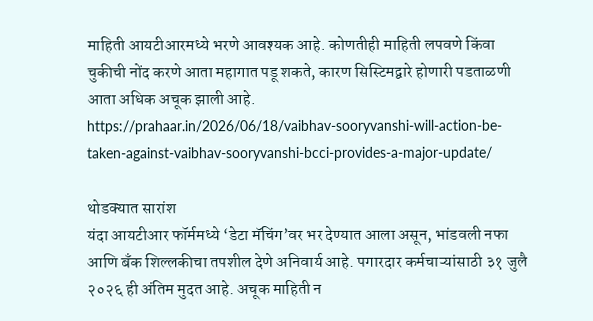माहिती आयटीआरमध्ये भरणे आवश्यक आहे. कोणतीही माहिती लपवणे किंवा चुकीची नोंद करणे आता महागात पडू शकते, कारण सिस्टिमद्वारे होणारी पडताळणी आता अधिक अचूक झाली आहे.
https://prahaar.in/2026/06/18/vaibhav-sooryvanshi-will-action-be-taken-against-vaibhav-sooryvanshi-bcci-provides-a-major-update/

थोडक्यात सारांश
यंदा आयटीआर फॉर्ममध्ये ‘डेटा मॅचिंग’वर भर देण्यात आला असून, भांडवली नफा आणि बँक शिल्लकीचा तपशील देणे अनिवार्य आहे. पगारदार कर्मचाऱ्यांसाठी ३१ जुलै २०२६ ही अंतिम मुदत आहे. अचूक माहिती न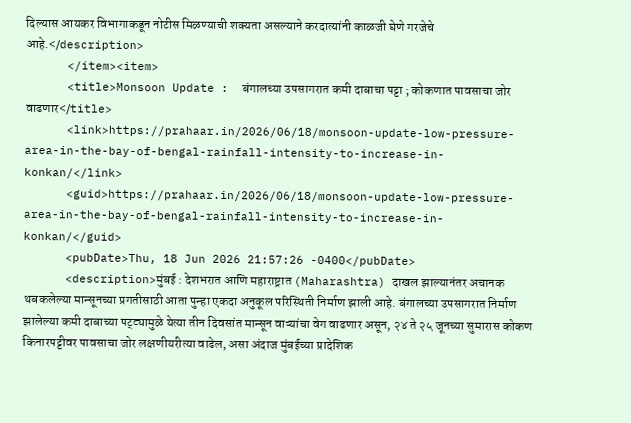दिल्यास आयकर विभागाकडून नोटीस मिळण्याची शक्यता असल्याने करदात्यांनी काळजी घेणे गरजेचे आहे.</description>
      </item><item>
      <title>Monsoon Update :  बंगालच्या उपसागरात कमी दाबाचा पट्टा ; कोकणात पावसाचा जोर वाढणार</title>
      <link>https://prahaar.in/2026/06/18/monsoon-update-low-pressure-area-in-the-bay-of-bengal-rainfall-intensity-to-increase-in-konkan/</link>
      <guid>https://prahaar.in/2026/06/18/monsoon-update-low-pressure-area-in-the-bay-of-bengal-rainfall-intensity-to-increase-in-konkan/</guid>
      <pubDate>Thu, 18 Jun 2026 21:57:26 -0400</pubDate>
      <description>मुंबई : देशभरात आणि महाराष्ट्रात (Maharashtra) दाखल झाल्यानंतर अचानक थबकलेल्या मान्सूनच्या प्रगतीसाठी आता पुन्हा एकदा अनुकूल परिस्थिती निर्माण झाली आहे. बंगालच्या उपसागरात निर्माण झालेल्या कमी दाबाच्या पट्ट्यामुळे येत्या तीन दिवसांत मान्सून वाऱ्यांचा वेग वाढणार असून, २४ ते २५ जूनच्या सुमारास कोकण किनारपट्टीवर पावसाचा जोर लक्षणीयरीत्या वाढेल, असा अंदाज मुंबईच्या प्रादेशिक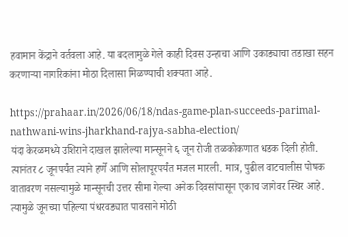हवामान केंद्राने वर्तवला आहे. या बदलामुळे गेले काही दिवस उन्हाचा आणि उकाड्याचा तडाखा सहन करणाऱ्या नागरिकांना मोठा दिलासा मिळण्याची शक्यता आहे.

https://prahaar.in/2026/06/18/ndas-game-plan-succeeds-parimal-nathwani-wins-jharkhand-rajya-sabha-election/
यंदा केरळमध्ये उशिराने दाखल झालेल्या मान्सूनने ६ जून रोजी तळकोकणात धडक दिली होती. त्यानंतर ८ जूनपर्यंत त्याने हर्णे आणि सोलापूरपर्यंत मजल मारली. मात्र, पुढील वाटचालीस पोषक वातावरण नसल्यामुळे मान्सूनची उत्तर सीमा गेल्या अनेक दिवसांपासून एकाच जागेवर स्थिर आहे. त्यामुळे जूनच्या पहिल्या पंधरवड्यात पावसाने मोठी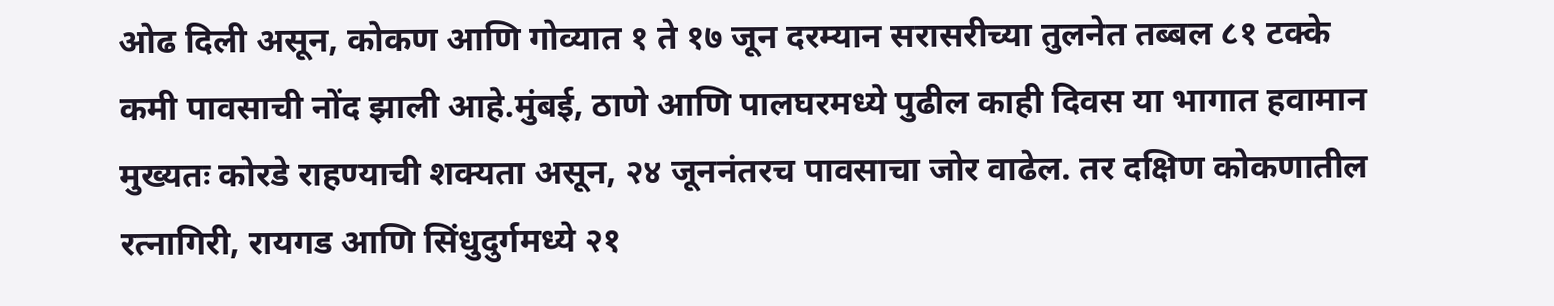ओढ दिली असून, कोकण आणि गोव्यात १ ते १७ जून दरम्यान सरासरीच्या तुलनेत तब्बल ८१ टक्के कमी पावसाची नोंद झाली आहे.मुंबई, ठाणे आणि पालघरमध्ये पुढील काही दिवस या भागात हवामान मुख्यतः कोरडे राहण्याची शक्यता असून, २४ जूननंतरच पावसाचा जोर वाढेल. तर दक्षिण कोकणातील रत्नागिरी, रायगड आणि सिंधुदुर्गमध्ये २१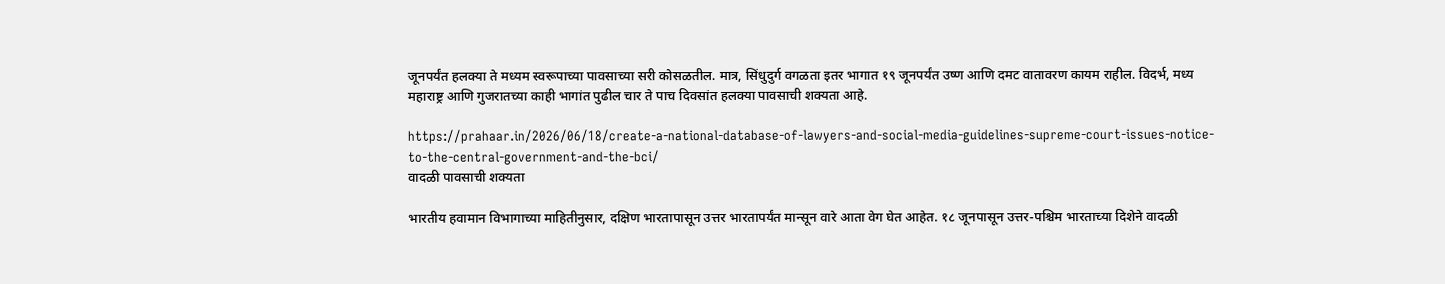जूनपर्यंत हलक्या ते मध्यम स्वरूपाच्या पावसाच्या सरी कोसळतील. मात्र, सिंधुदुर्ग वगळता इतर भागात १९ जूनपर्यंत उष्ण आणि दमट वातावरण कायम राहील. विदर्भ, मध्य महाराष्ट्र आणि गुजरातच्या काही भागांत पुढील चार ते पाच दिवसांत हलक्या पावसाची शक्यता आहे.

https://prahaar.in/2026/06/18/create-a-national-database-of-lawyers-and-social-media-guidelines-supreme-court-issues-notice-to-the-central-government-and-the-bci/
वादळी पावसाची शक्यता

भारतीय हवामान विभागाच्या माहितीनुसार, दक्षिण भारतापासून उत्तर भारतापर्यंत मान्सून वारे आता वेग घेत आहेत. १८ जूनपासून उत्तर-पश्चिम भारताच्या दिशेने वादळी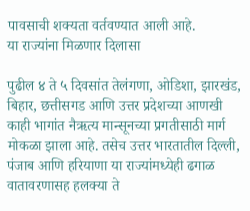पावसाची शक्यता वर्तवण्यात आली आहे.
या राज्यांना मिळणार दिलासा

पुढील ४ ते ५ दिवसांत तेलंगणा, ओडिशा, झारखंड, बिहार, छत्तीसगड आणि उत्तर प्रदेशच्या आणखी काही भागांत नैऋत्य मान्सूनच्या प्रगतीसाठी मार्ग मोकळा झाला आहे. तसेच उत्तर भारतातील दिल्ली, पंजाब आणि हरियाणा या राज्यांमध्येही ढगाळ वातावरणासह हलक्या ते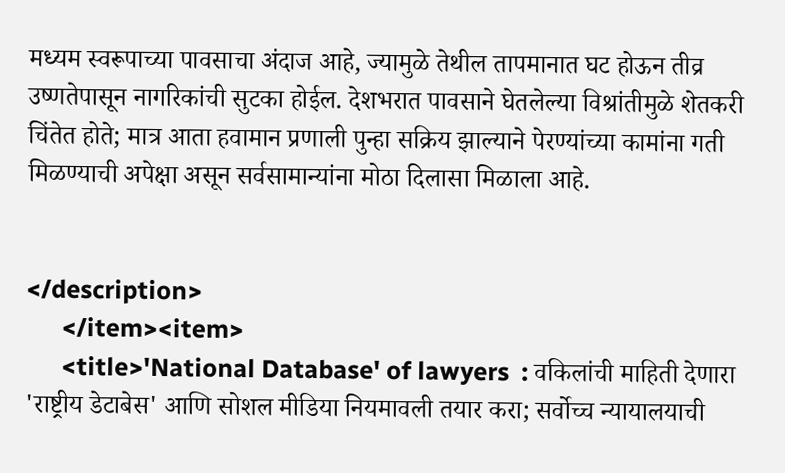मध्यम स्वरूपाच्या पावसाचा अंदाज आहे, ज्यामुळे तेथील तापमानात घट होऊन तीव्र उष्णतेपासून नागरिकांची सुटका होईल. देशभरात पावसाने घेतलेल्या विश्रांतीमुळे शेतकरी चिंतेत होते; मात्र आता हवामान प्रणाली पुन्हा सक्रिय झाल्याने पेरण्यांच्या कामांना गती मिळण्याची अपेक्षा असून सर्वसामान्यांना मोठा दिलासा मिळाला आहे.


</description>
      </item><item>
      <title>'National Database' of lawyers  : वकिलांची माहिती देणारा 'राष्ट्रीय डेटाबेस' आणि सोशल मीडिया नियमावली तयार करा; सर्वोच्च न्यायालयाची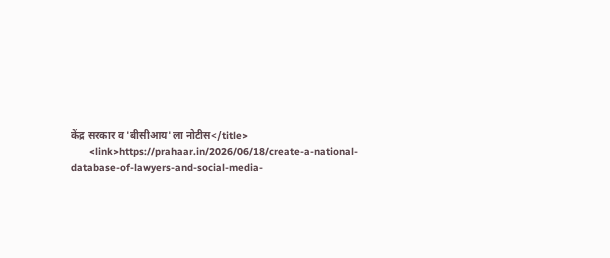केंद्र सरकार व 'बीसीआय'ला नोटीस</title>
      <link>https://prahaar.in/2026/06/18/create-a-national-database-of-lawyers-and-social-media-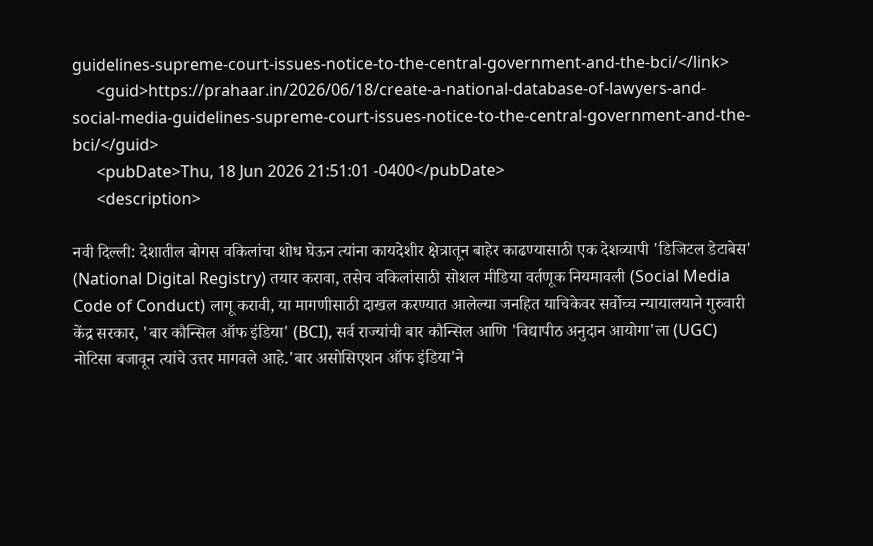guidelines-supreme-court-issues-notice-to-the-central-government-and-the-bci/</link>
      <guid>https://prahaar.in/2026/06/18/create-a-national-database-of-lawyers-and-social-media-guidelines-supreme-court-issues-notice-to-the-central-government-and-the-bci/</guid>
      <pubDate>Thu, 18 Jun 2026 21:51:01 -0400</pubDate>
      <description>

नवी दिल्ली: देशातील बोगस वकिलांचा शोध घेऊन त्यांना कायदेशीर क्षेत्रातून बाहेर काढण्यासाठी एक देशव्यापी 'डिजिटल डेटाबेस' (National Digital Registry) तयार करावा, तसेच वकिलांसाठी सोशल मीडिया वर्तणूक नियमावली (Social Media Code of Conduct) लागू करावी, या मागणीसाठी दाखल करण्यात आलेल्या जनहित याचिकेवर सर्वोच्च न्यायालयाने गुरुवारी केंद्र सरकार, 'बार कौन्सिल ऑफ इंडिया' (BCI), सर्व राज्यांची बार कौन्सिल आणि 'विद्यापीठ अनुदान आयोगा'ला (UGC) नोटिसा बजावून त्यांचे उत्तर मागवले आहे.'बार असोसिएशन ऑफ इंडिया'ने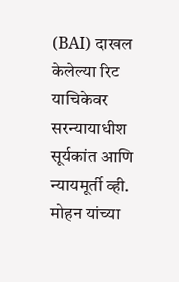(BAI) दाखल केलेल्या रिट याचिकेवर सरन्यायाधीश सूर्यकांत आणि न्यायमूर्ती व्ही. मोहन यांच्या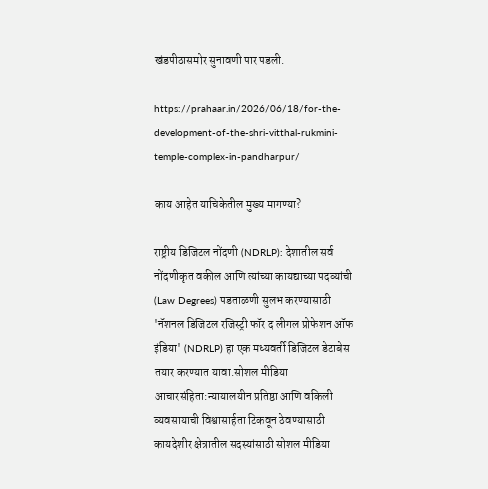खंडपीठासमोर सुनावणी पार पडली.

https://prahaar.in/2026/06/18/for-the-development-of-the-shri-vitthal-rukmini-temple-complex-in-pandharpur/

काय आहेत याचिकेतील मुख्य मागण्या?

राष्ट्रीय डिजिटल नोंदणी (NDRLP): देशातील सर्व नोंदणीकृत वकील आणि त्यांच्या कायद्याच्या पदव्यांची (Law Degrees) पडताळणी सुलभ करण्यासाठी 'नॅशनल डिजिटल रजिस्ट्री फॉर द लीगल प्रोफेशन ऑफ इंडिया' (NDRLP) हा एक मध्यवर्ती डिजिटल डेटाबेस तयार करण्यात यावा.सोशल मीडिया आचारसंहिता:न्यायालयीन प्रतिष्ठा आणि वकिली व्यवसायाची विश्वासार्हता टिकवून ठेवण्यासाठी कायदेशीर क्षेत्रातील सदस्यांसाठी सोशल मीडिया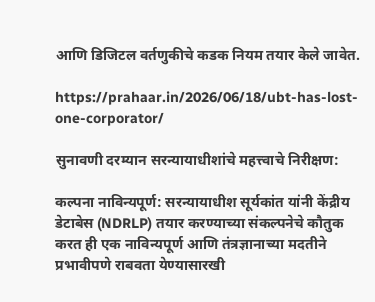आणि डिजिटल वर्तणुकीचे कडक नियम तयार केले जावेत.

https://prahaar.in/2026/06/18/ubt-has-lost-one-corporator/

सुनावणी दरम्यान सरन्यायाधीशांचे महत्त्वाचे निरीक्षण:

कल्पना नाविन्यपूर्ण: सरन्यायाधीश सूर्यकांत यांनी केंद्रीय डेटाबेस (NDRLP) तयार करण्याच्या संकल्पनेचे कौतुक करत ही एक नाविन्यपूर्ण आणि तंत्रज्ञानाच्या मदतीने प्रभावीपणे राबवता येण्यासारखी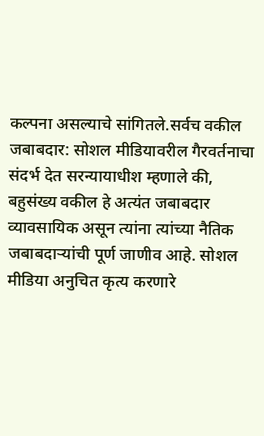कल्पना असल्याचे सांगितले.सर्वच वकील जबाबदार: सोशल मीडियावरील गैरवर्तनाचा संदर्भ देत सरन्यायाधीश म्हणाले की, बहुसंख्य वकील हे अत्यंत जबाबदार व्यावसायिक असून त्यांना त्यांच्या नैतिक जबाबदाऱ्यांची पूर्ण जाणीव आहे. सोशल मीडिया अनुचित कृत्य करणारे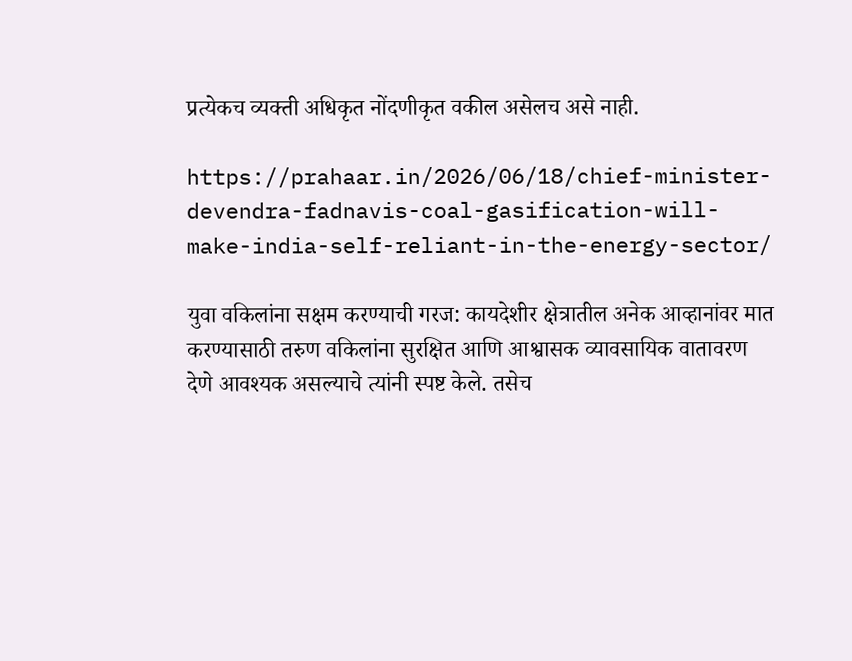प्रत्येकच व्यक्ती अधिकृत नोंदणीकृत वकील असेलच असे नाही.

https://prahaar.in/2026/06/18/chief-minister-devendra-fadnavis-coal-gasification-will-make-india-self-reliant-in-the-energy-sector/

युवा वकिलांना सक्षम करण्याची गरज: कायदेशीर क्षेत्रातील अनेक आव्हानांवर मात करण्यासाठी तरुण वकिलांना सुरक्षित आणि आश्वासक व्यावसायिक वातावरण देणे आवश्यक असल्याचे त्यांनी स्पष्ट केले. तसेच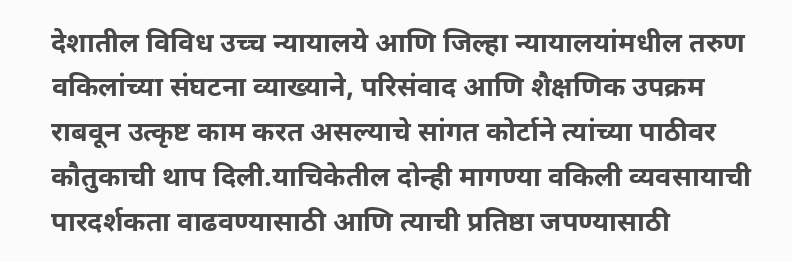देशातील विविध उच्च न्यायालये आणि जिल्हा न्यायालयांमधील तरुण वकिलांच्या संघटना व्याख्याने, परिसंवाद आणि शैक्षणिक उपक्रम राबवून उत्कृष्ट काम करत असल्याचे सांगत कोर्टाने त्यांच्या पाठीवर कौतुकाची थाप दिली.याचिकेतील दोन्ही मागण्या वकिली व्यवसायाची पारदर्शकता वाढवण्यासाठी आणि त्याची प्रतिष्ठा जपण्यासाठी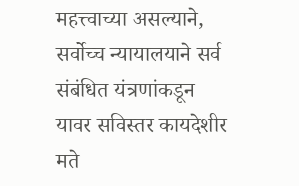महत्त्वाच्या असल्याने, सर्वोच्च न्यायालयाने सर्व संबंधित यंत्रणांकडून यावर सविस्तर कायदेशीर मते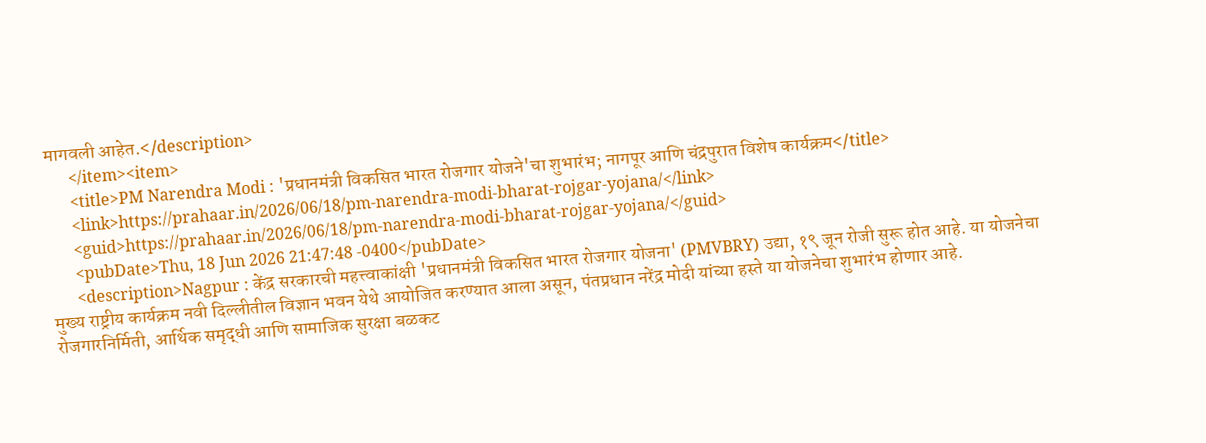मागवली आहेत.</description>
      </item><item>
      <title>PM Narendra Modi : 'प्रधानमंत्री विकसित भारत रोजगार योजने'चा शुभारंभ; नागपूर आणि चंद्रपुरात विशेष कार्यक्रम</title>
      <link>https://prahaar.in/2026/06/18/pm-narendra-modi-bharat-rojgar-yojana/</link>
      <guid>https://prahaar.in/2026/06/18/pm-narendra-modi-bharat-rojgar-yojana/</guid>
      <pubDate>Thu, 18 Jun 2026 21:47:48 -0400</pubDate>
      <description>Nagpur : केंद्र सरकारची महत्त्वाकांक्षी 'प्रधानमंत्री विकसित भारत रोजगार योजना' (PMVBRY) उद्या, १९ जून रोजी सुरू होत आहे. या योजनेचा मुख्य राष्ट्रीय कार्यक्रम नवी दिल्लीतील विज्ञान भवन येथे आयोजित करण्यात आला असून, पंतप्रधान नरेंद्र मोदी यांच्या हस्ते या योजनेचा शुभारंभ होणार आहे. रोजगारनिर्मिती, आर्थिक समृद्धी आणि सामाजिक सुरक्षा बळकट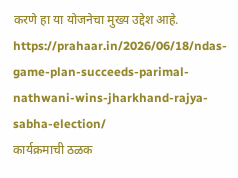करणे हा या योजनेचा मुख्य उद्देश आहे.
https://prahaar.in/2026/06/18/ndas-game-plan-succeeds-parimal-nathwani-wins-jharkhand-rajya-sabha-election/
कार्यक्रमाची ठळक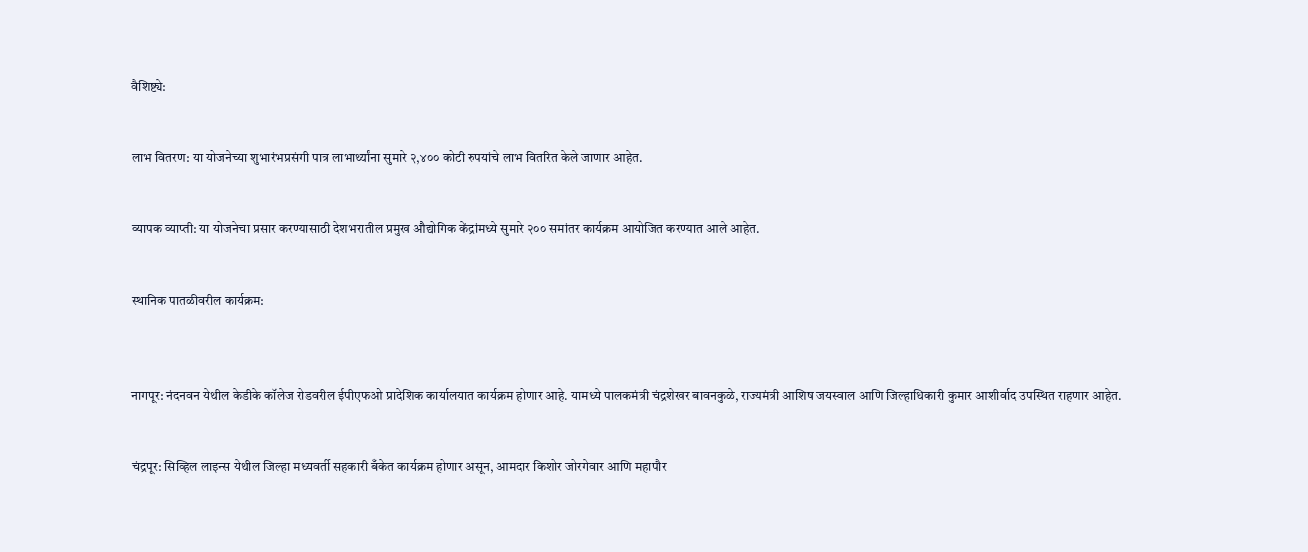वैशिष्ट्ये:


लाभ वितरण: या योजनेच्या शुभारंभप्रसंगी पात्र लाभार्थ्यांना सुमारे २,४०० कोटी रुपयांचे लाभ वितरित केले जाणार आहेत.


व्यापक व्याप्ती: या योजनेचा प्रसार करण्यासाठी देशभरातील प्रमुख औद्योगिक केंद्रांमध्ये सुमारे २०० समांतर कार्यक्रम आयोजित करण्यात आले आहेत.


स्थानिक पातळीवरील कार्यक्रम:



नागपूर: नंदनवन येथील केडीके कॉलेज रोडवरील ईपीएफओ प्रादेशिक कार्यालयात कार्यक्रम होणार आहे. यामध्ये पालकमंत्री चंद्रशेखर बावनकुळे, राज्यमंत्री आशिष जयस्वाल आणि जिल्हाधिकारी कुमार आशीर्वाद उपस्थित राहणार आहेत.


चंद्रपूर: सिव्हिल लाइन्स येथील जिल्हा मध्यवर्ती सहकारी बँकेत कार्यक्रम होणार असून, आमदार किशोर जोरगेवार आणि महापौर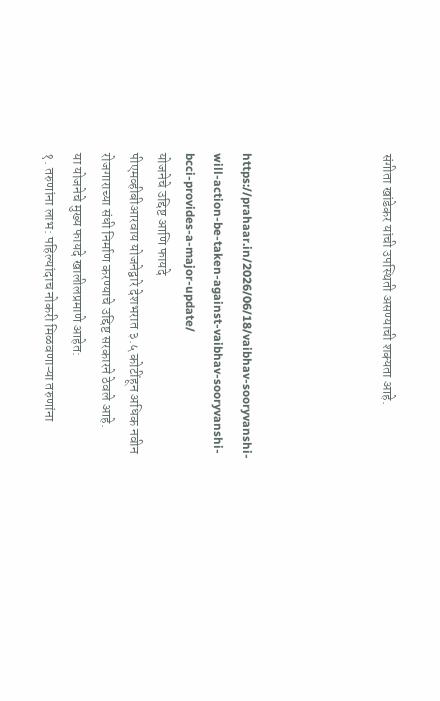संगीता खांडेकर यांची उपस्थिती असण्याची शक्यता आहे.




https://prahaar.in/2026/06/18/vaibhav-sooryvanshi-will-action-be-taken-against-vaibhav-sooryvanshi-bcci-provides-a-major-update/
योजनेचे उद्दिष्ट आणि फायदे
पीएमव्हीबीआरवाय योजनेद्वारे देशभरात ३.५ कोटींहून अधिक नवीन रोजगाराच्या संधी निर्माण करण्याचे उद्दिष्ट सरकारने ठेवले आहे.
या योजनेचे मुख्य फायदे खालीलप्रमाणे आहेत:
१. तरुणांना लाभ: पहिल्यांदाच नोकरी मिळवणाऱ्या तरुणांना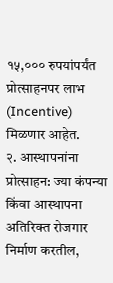१५,००० रुपयांपर्यंत प्रोत्साहनपर लाभ (Incentive) मिळणार आहेत.
२. आस्थापनांना प्रोत्साहन: ज्या कंपन्या किंवा आस्थापना अतिरिक्त रोजगार निर्माण करतील,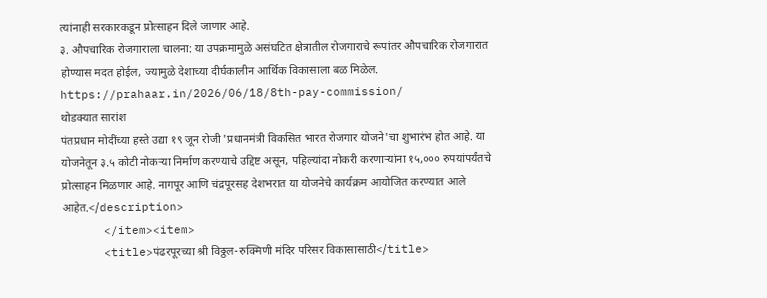त्यांनाही सरकारकडून प्रोत्साहन दिले जाणार आहे.
३. औपचारिक रोजगाराला चालना: या उपक्रमामुळे असंघटित क्षेत्रातील रोजगाराचे रूपांतर औपचारिक रोजगारात होण्यास मदत होईल, ज्यामुळे देशाच्या दीर्घकालीन आर्थिक विकासाला बळ मिळेल.
https://prahaar.in/2026/06/18/8th-pay-commission/
थोडक्यात सारांश
पंतप्रधान मोदींच्या हस्ते उद्या १९ जून रोजी 'प्रधानमंत्री विकसित भारत रोजगार योजने'चा शुभारंभ होत आहे. या योजनेतून ३.५ कोटी नोकऱ्या निर्माण करण्याचे उद्दिष्ट असून, पहिल्यांदा नोकरी करणाऱ्यांना १५,००० रुपयांपर्यंतचे प्रोत्साहन मिळणार आहे. नागपूर आणि चंद्रपूरसह देशभरात या योजनेचे कार्यक्रम आयोजित करण्यात आले आहेत.</description>
      </item><item>
      <title>पंढरपूरच्या श्री विठ्ठल-रुक्मिणी मंदिर परिसर विकासासाठी</title>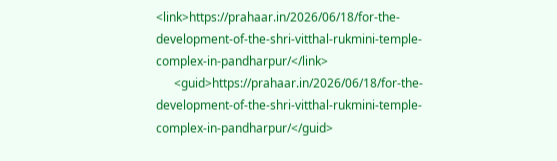<link>https://prahaar.in/2026/06/18/for-the-development-of-the-shri-vitthal-rukmini-temple-complex-in-pandharpur/</link>
      <guid>https://prahaar.in/2026/06/18/for-the-development-of-the-shri-vitthal-rukmini-temple-complex-in-pandharpur/</guid>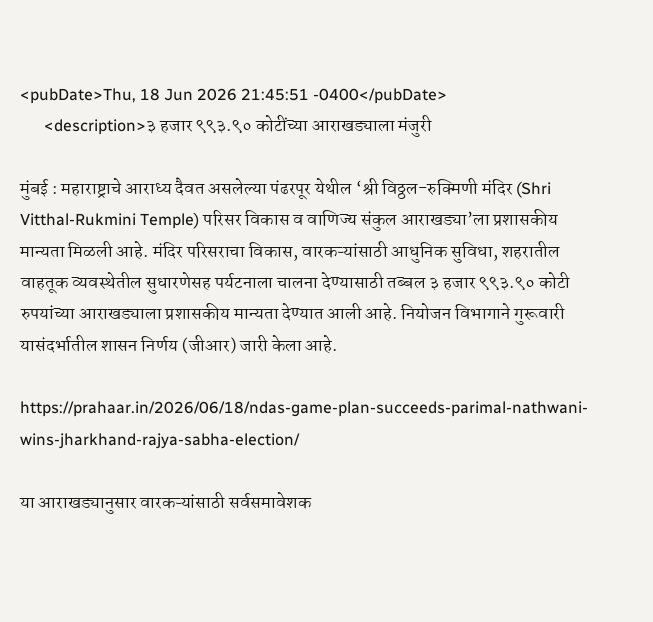<pubDate>Thu, 18 Jun 2026 21:45:51 -0400</pubDate>
      <description>३ हजार ९९३.९० कोटींच्या आराखड्याला मंजुरी

मुंबई : महाराष्ट्राचे आराध्य दैवत असलेल्या पंढरपूर येथील ‘श्री विठ्ठल-रुक्मिणी मंदिर (Shri Vitthal-Rukmini Temple) परिसर विकास व वाणिज्य संकुल आराखड्या’ला प्रशासकीय मान्यता मिळली आहे. मंदिर परिसराचा विकास, वारकऱ्यांसाठी आधुनिक सुविधा, शहरातील वाहतूक व्यवस्थेतील सुधारणेसह पर्यटनाला चालना देण्यासाठी तब्बल ३ हजार ९९३.९० कोटी रुपयांच्या आराखड्याला प्रशासकीय मान्यता देण्यात आली आहे. नियोजन विभागाने गुरूवारी यासंदर्भातील शासन निर्णय (जीआर) जारी केला आहे.

https://prahaar.in/2026/06/18/ndas-game-plan-succeeds-parimal-nathwani-wins-jharkhand-rajya-sabha-election/

या आराखड्यानुसार वारकऱ्यांसाठी सर्वसमावेशक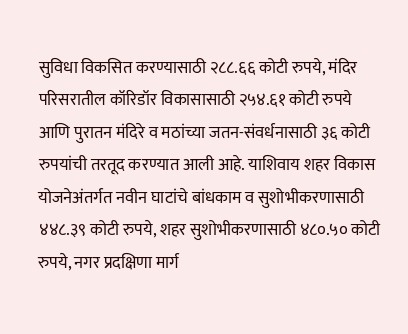सुविधा विकसित करण्यासाठी २८८.६६ कोटी रुपये, मंदिर परिसरातील कॉरिडॉर विकासासाठी २५४.६१ कोटी रुपये आणि पुरातन मंदिरे व मठांच्या जतन-संवर्धनासाठी ३६ कोटी रुपयांची तरतूद करण्यात आली आहे. याशिवाय शहर विकास योजनेअंतर्गत नवीन घाटांचे बांधकाम व सुशोभीकरणासाठी ४४८.३९ कोटी रुपये, शहर सुशोभीकरणासाठी ४८०.५० कोटी रुपये, नगर प्रदक्षिणा मार्ग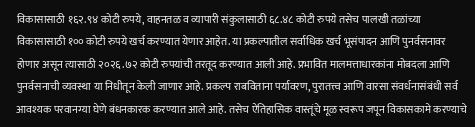विकासासाठी १६२.९४ कोटी रुपये, वाहनतळ व व्यापारी संकुलासाठी ६८.४८ कोटी रुपये तसेच पालखी तळांच्या विकासासाठी १०० कोटी रुपये खर्च करण्यात येणार आहेत. या प्रकल्पातील सर्वाधिक खर्च भूसंपादन आणि पुनर्वसनावर होणार असून त्यासाठी २०२६.७२ कोटी रुपयांची तरतूद करण्यात आली आहे. प्रभावित मालमत्ताधारकांना मोबदला आणि पुनर्वसनाची व्यवस्था या निधीतून केली जाणार आहे. प्रकल्प राबविताना पर्यावरण, पुरातत्त्व आणि वारसा संवर्धनासंबंधी सर्व आवश्यक परवानग्या घेणे बंधनकारक करण्यात आले आहे. तसेच ऐतिहासिक वास्तूंचे मूळ स्वरूप जपून विकासकामे करण्याचे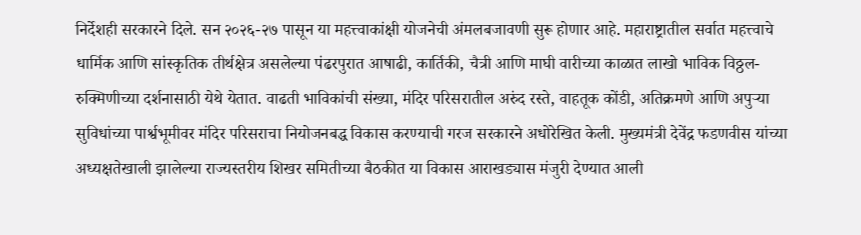निर्देशही सरकारने दिले. सन २०२६-२७ पासून या महत्त्वाकांक्षी योजनेची अंमलबजावणी सुरू होणार आहे. महाराष्ट्रातील सर्वात महत्त्वाचे धार्मिक आणि सांस्कृतिक तीर्थक्षेत्र असलेल्या पंढरपुरात आषाढी, कार्तिकी, चैत्री आणि माघी वारीच्या काळात लाखो भाविक विठ्ठल-रुक्मिणीच्या दर्शनासाठी येथे येतात. वाढती भाविकांची संख्या, मंदिर परिसरातील अरुंद रस्ते, वाहतूक कोंडी, अतिक्रमणे आणि अपुऱ्या सुविधांच्या पार्श्वभूमीवर मंदिर परिसराचा नियोजनबद्ध विकास करण्याची गरज सरकारने अधोरेखित केली. मुख्यमंत्री देवेंद्र फडणवीस यांच्या अध्यक्षतेखाली झालेल्या राज्यस्तरीय शिखर समितीच्या बैठकीत या विकास आराखड्यास मंजुरी देण्यात आली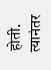होती. त्यानंतर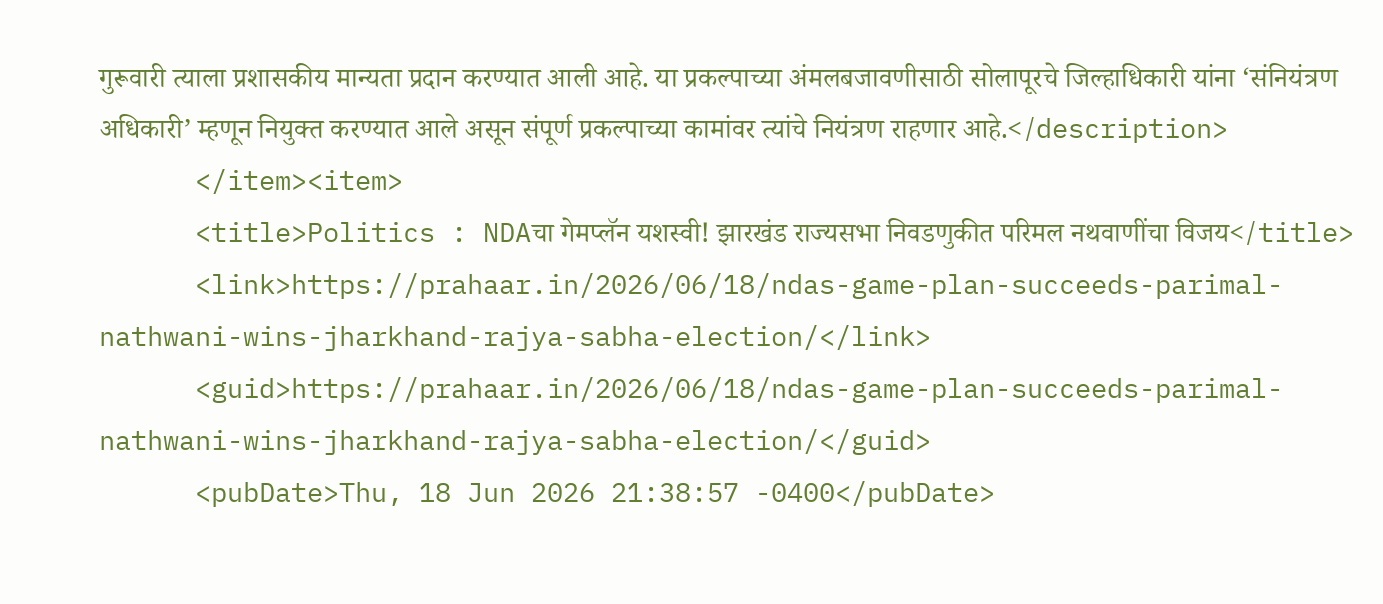गुरूवारी त्याला प्रशासकीय मान्यता प्रदान करण्यात आली आहे. या प्रकल्पाच्या अंमलबजावणीसाठी सोलापूरचे जिल्हाधिकारी यांना ‘संनियंत्रण अधिकारी’ म्हणून नियुक्त करण्यात आले असून संपूर्ण प्रकल्पाच्या कामांवर त्यांचे नियंत्रण राहणार आहे.</description>
      </item><item>
      <title>Politics : NDAचा गेमप्लॅन यशस्वी! झारखंड राज्यसभा निवडणुकीत परिमल नथवाणींचा विजय</title>
      <link>https://prahaar.in/2026/06/18/ndas-game-plan-succeeds-parimal-nathwani-wins-jharkhand-rajya-sabha-election/</link>
      <guid>https://prahaar.in/2026/06/18/ndas-game-plan-succeeds-parimal-nathwani-wins-jharkhand-rajya-sabha-election/</guid>
      <pubDate>Thu, 18 Jun 2026 21:38:57 -0400</pubDate>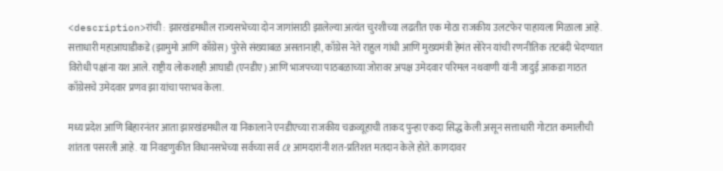<description>रांची : झारखंडमधील राज्यसभेच्या दोन जागांसाठी झालेल्या अत्यंत चुरशीच्या लढतीत एक मोठा राजकीय उलटफेर पाहायला मिळाला आहे. सत्ताधारी महाआघाडीकडे (झामुमो आणि काँग्रेस) पुरेसे संख्याबळ असतानाही, काँग्रेस नेते राहुल गांधी आणि मुख्यमंत्री हेमंत सोरेन यांची रणनीतिक तटबंदी भेदण्यात विरोधी पक्षांना यश आले. राष्ट्रीय लोकशाही आघाडी (एनडीए) आणि भाजपच्या पाठबळाच्या जोरावर अपक्ष उमेदवार परिमल नथवाणी यांनी जादुई आकडा गाठत काँग्रेसचे उमेदवार प्रणव झा यांचा पराभव केला.

मध्य प्रदेश आणि बिहारनंतर आता झारखंडमधील या निकालाने एनडीएच्या राजकीय चक्रव्यूहाची ताकद पुन्हा एकदा सिद्ध केली असून सत्ताधारी गोटात कमालीची शांतता पसरली आहे. या निवडणुकीत विधानसभेच्या सर्वच्या सर्व ८१ आमदारांनी शत-प्रतिशत मतदान केले होते. कागदावर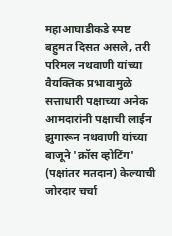महाआघाडीकडे स्पष्ट बहुमत दिसत असले, तरी परिमल नथवाणी यांच्या वैयक्तिक प्रभावामुळे सत्ताधारी पक्षाच्या अनेक आमदारांनी पक्षाची लाईन झुगारून नथवाणी यांच्या बाजूने 'क्रॉस व्होटिंग' (पक्षांतर मतदान) केल्याची जोरदार चर्चा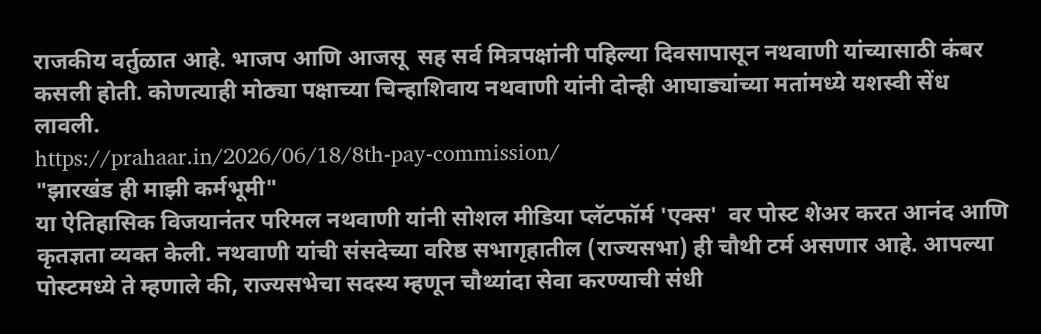राजकीय वर्तुळात आहे. भाजप आणि आजसू  सह सर्व मित्रपक्षांनी पहिल्या दिवसापासून नथवाणी यांच्यासाठी कंबर कसली होती. कोणत्याही मोठ्या पक्षाच्या चिन्हाशिवाय नथवाणी यांनी दोन्ही आघाड्यांच्या मतांमध्ये यशस्वी सेंध लावली.
https://prahaar.in/2026/06/18/8th-pay-commission/
"झारखंड ही माझी कर्मभूमी"
या ऐतिहासिक विजयानंतर परिमल नथवाणी यांनी सोशल मीडिया प्लॅटफॉर्म 'एक्स'  वर पोस्ट शेअर करत आनंद आणि कृतज्ञता व्यक्त केली. नथवाणी यांची संसदेच्या वरिष्ठ सभागृहातील (राज्यसभा) ही चौथी टर्म असणार आहे. आपल्या पोस्टमध्ये ते म्हणाले की, राज्यसभेचा सदस्य म्हणून चौथ्यांदा सेवा करण्याची संधी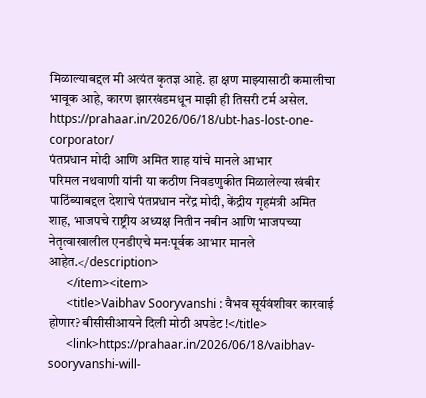मिळाल्याबद्दल मी अत्यंत कृतज्ञ आहे. हा क्षण माझ्यासाठी कमालीचा भावूक आहे, कारण झारखंडमधून माझी ही तिसरी टर्म असेल.
https://prahaar.in/2026/06/18/ubt-has-lost-one-corporator/
पंतप्रधान मोदी आणि अमित शाह यांचे मानले आभार
परिमल नथवाणी यांनी या कठीण निवडणुकीत मिळालेल्या खंबीर पाठिंब्याबद्दल देशाचे पंतप्रधान नरेंद्र मोदी, केंद्रीय गृहमंत्री अमित शाह, भाजपचे राष्ट्रीय अध्यक्ष नितीन नबीन आणि भाजपच्या नेतृत्वाखालील एनडीएचे मनःपूर्वक आभार मानले आहेत.</description>
      </item><item>
      <title>Vaibhav Sooryvanshi : वैभव सूर्यवंशीवर कारवाई होणार? बीसीसीआयने दिली मोठी अपडेट !</title>
      <link>https://prahaar.in/2026/06/18/vaibhav-sooryvanshi-will-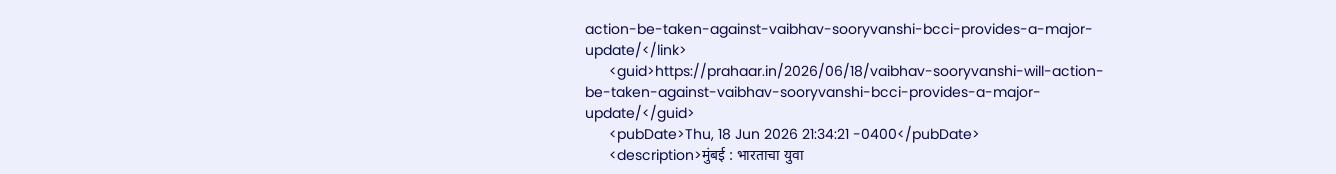action-be-taken-against-vaibhav-sooryvanshi-bcci-provides-a-major-update/</link>
      <guid>https://prahaar.in/2026/06/18/vaibhav-sooryvanshi-will-action-be-taken-against-vaibhav-sooryvanshi-bcci-provides-a-major-update/</guid>
      <pubDate>Thu, 18 Jun 2026 21:34:21 -0400</pubDate>
      <description>मुंबई : भारताचा युवा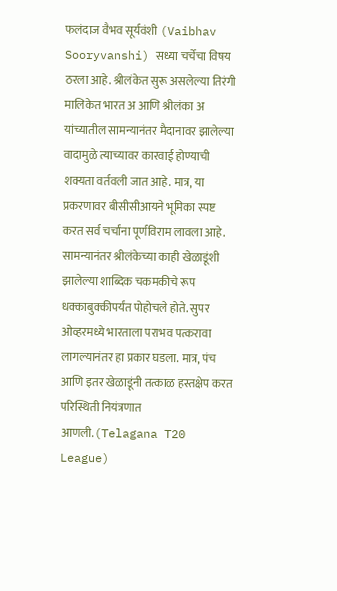फलंदाज वैभव सूर्यवंशी (Vaibhav Sooryvanshi) सध्या चर्चेचा विषय ठरला आहे. श्रीलंकेत सुरू असलेल्या तिरंगी मालिकेत भारत अ आणि श्रीलंका अ यांच्यातील सामन्यानंतर मैदानावर झालेल्या वादामुळे त्याच्यावर कारवाई होण्याची शक्यता वर्तवली जात आहे. मात्र, या प्रकरणावर बीसीसीआयने भूमिका स्पष्ट करत सर्व चर्चांना पूर्णविराम लावला आहे. सामन्यानंतर श्रीलंकेच्या काही खेळाडूंशी झालेल्या शाब्दिक चकमकीचे रूप धक्काबुक्कीपर्यंत पोहोचले होते. सुपर ओव्हरमध्ये भारताला पराभव पत्करावा लागल्यानंतर हा प्रकार घडला. मात्र, पंच आणि इतर खेळाडूंनी तत्काळ हस्तक्षेप करत परिस्थिती नियंत्रणात आणली.(Telagana T20 League)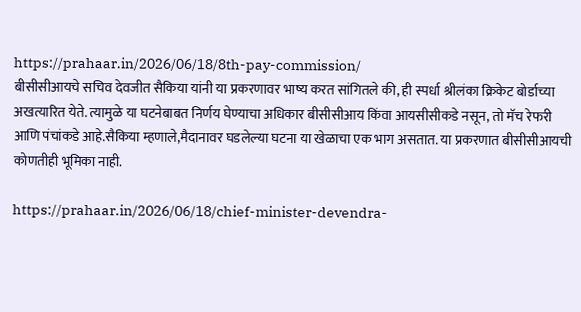https://prahaar.in/2026/06/18/8th-pay-commission/
बीसीसीआयचे सचिव देवजीत सैकिया यांनी या प्रकरणावर भाष्य करत सांगितले की, ही स्पर्धा श्रीलंका क्रिकेट बोर्डाच्या अखत्यारित येते. त्यामुळे या घटनेबाबत निर्णय घेण्याचा अधिकार बीसीसीआय किंवा आयसीसीकडे नसून, तो मॅच रेफरी आणि पंचांकडे आहे.सैकिया म्हणाले,मैदानावर घडलेल्या घटना या खेळाचा एक भाग असतात. या प्रकरणात बीसीसीआयची कोणतीही भूमिका नाही.

https://prahaar.in/2026/06/18/chief-minister-devendra-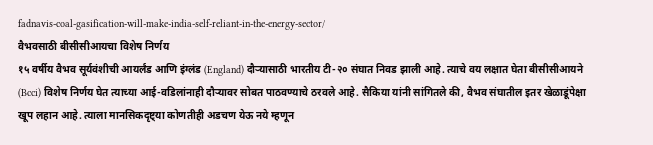fadnavis-coal-gasification-will-make-india-self-reliant-in-the-energy-sector/
वैभवसाठी बीसीसीआयचा विशेष निर्णय
१५ वर्षीय वैभव सूर्यवंशीची आयर्लंड आणि इंग्लंड (England) दौऱ्यासाठी भारतीय टी-२० संघात निवड झाली आहे. त्याचे वय लक्षात घेता बीसीसीआयने (Bcci) विशेष निर्णय घेत त्याच्या आई-वडिलांनाही दौऱ्यावर सोबत पाठवण्याचे ठरवले आहे. सैकिया यांनी सांगितले की, वैभव संघातील इतर खेळाडूंपेक्षा खूप लहान आहे. त्याला मानसिकदृष्ट्या कोणतीही अडचण येऊ नये म्हणून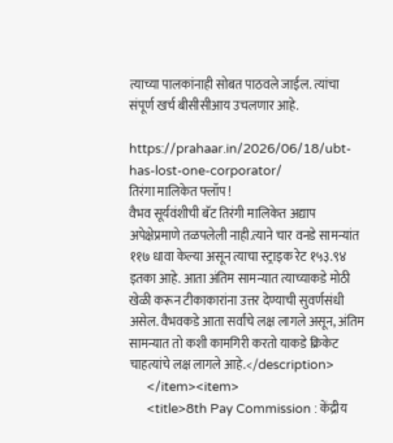त्याच्या पालकांनाही सोबत पाठवले जाईल. त्यांचा संपूर्ण खर्च बीसीसीआय उचलणार आहे.

https://prahaar.in/2026/06/18/ubt-has-lost-one-corporator/
तिरंगा मालिकेत फ्लॉप !
वैभव सूर्यवंशीची बॅट तिरंगी मालिकेत अद्याप अपेक्षेप्रमाणे तळपलेली नाही.त्याने चार वनडे सामन्यांत ११७ धावा केल्या असून त्याचा स्ट्राइक रेट १५३.९४ इतका आहे. आता अंतिम सामन्यात त्याच्याकडे मोठी खेळी करून टीकाकारांना उत्तर देण्याची सुवर्णसंधी असेल. वैभवकडे आता सर्वांचे लक्ष लागले असून, अंतिम सामन्यात तो कशी कामगिरी करतो याकडे क्रिकेट चाहत्यांचे लक्ष लागले आहे.</description>
      </item><item>
      <title>8th Pay Commission : केंद्रीय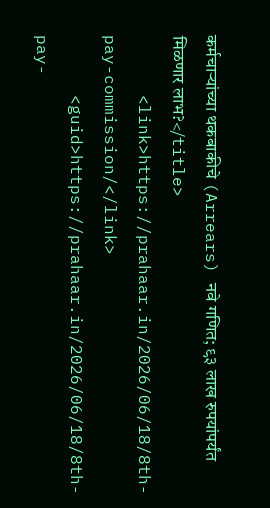कर्मचाऱ्यांच्या थकबाकीचे (Arrears) नवे गणित; ९३ लाख रुपयांपर्यंत मिळणार लाभ?</title>
      <link>https://prahaar.in/2026/06/18/8th-pay-commission/</link>
      <guid>https://prahaar.in/2026/06/18/8th-pay-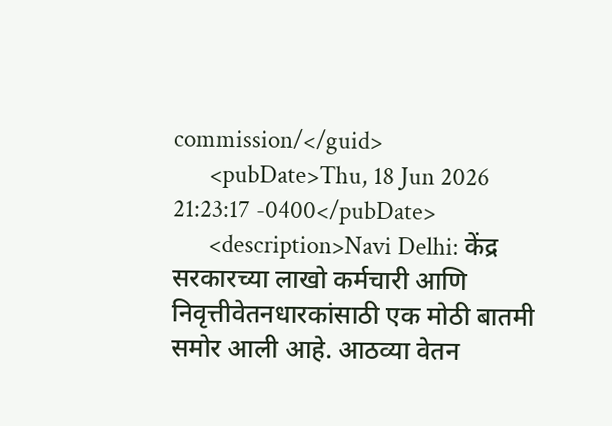commission/</guid>
      <pubDate>Thu, 18 Jun 2026 21:23:17 -0400</pubDate>
      <description>Navi Delhi: केंद्र सरकारच्या लाखो कर्मचारी आणि निवृत्तीवेतनधारकांसाठी एक मोठी बातमी समोर आली आहे. आठव्या वेतन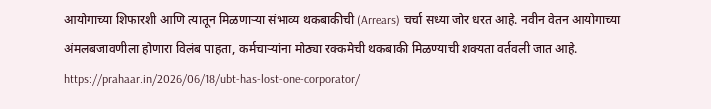आयोगाच्या शिफारशी आणि त्यातून मिळणाऱ्या संभाव्य थकबाकीची (Arrears) चर्चा सध्या जोर धरत आहे. नवीन वेतन आयोगाच्या अंमलबजावणीला होणारा विलंब पाहता, कर्मचाऱ्यांना मोठ्या रक्कमेची थकबाकी मिळण्याची शक्यता वर्तवली जात आहे.
https://prahaar.in/2026/06/18/ubt-has-lost-one-corporator/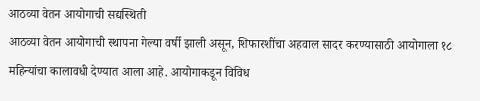आठव्या वेतन आयोगाची सद्यस्थिती
आठव्या वेतन आयोगाची स्थापना गेल्या वर्षी झाली असून, शिफारशींचा अहवाल सादर करण्यासाठी आयोगाला १८ महिन्यांचा कालावधी देण्यात आला आहे. आयोगाकडून विविध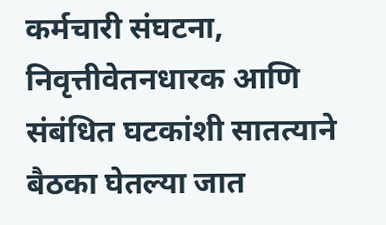कर्मचारी संघटना, निवृत्तीवेतनधारक आणि संबंधित घटकांशी सातत्याने बैठका घेतल्या जात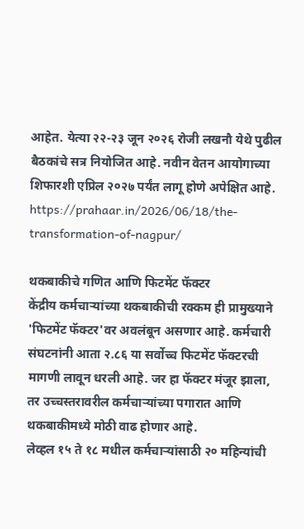आहेत. येत्या २२-२३ जून २०२६ रोजी लखनौ येथे पुढील बैठकांचे सत्र नियोजित आहे. नवीन वेतन आयोगाच्या शिफारशी एप्रिल २०२७ पर्यंत लागू होणे अपेक्षित आहे.
https://prahaar.in/2026/06/18/the-transformation-of-nagpur/

थकबाकीचे गणित आणि फिटमेंट फॅक्टर
केंद्रीय कर्मचाऱ्यांच्या थकबाकीची रक्कम ही प्रामुख्याने 'फिटमेंट फॅक्टर'वर अवलंबून असणार आहे. कर्मचारी संघटनांनी आता २.८६ या सर्वोच्च फिटमेंट फॅक्टरची मागणी लावून धरली आहे. जर हा फॅक्टर मंजूर झाला, तर उच्चस्तरावरील कर्मचाऱ्यांच्या पगारात आणि थकबाकीमध्ये मोठी वाढ होणार आहे.
लेव्हल १५ ते १८ मधील कर्मचाऱ्यांसाठी २० महिन्यांची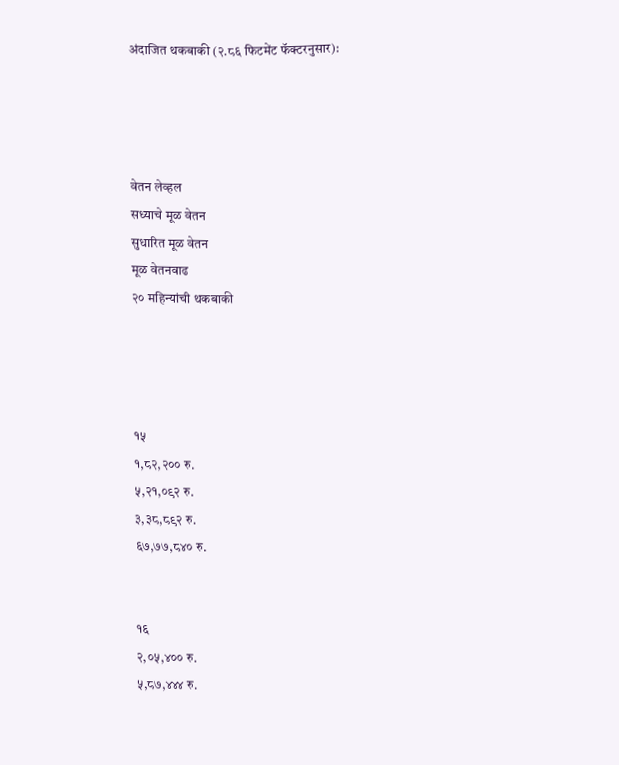अंदाजित थकबाकी (२.८६ फिटमेंट फॅक्टरनुसार):




वेतन लेव्हल
सध्याचे मूळ वेतन
सुधारित मूळ वेतन
मूळ वेतनवाढ
२० महिन्यांची थकबाकी




१५
१,८२,२०० रु.
५,२१,०९२ रु.
३,३८,८९२ रु.
६७,७७,८४० रु.


१६
२,०५,४०० रु.
५,८७,४४४ रु.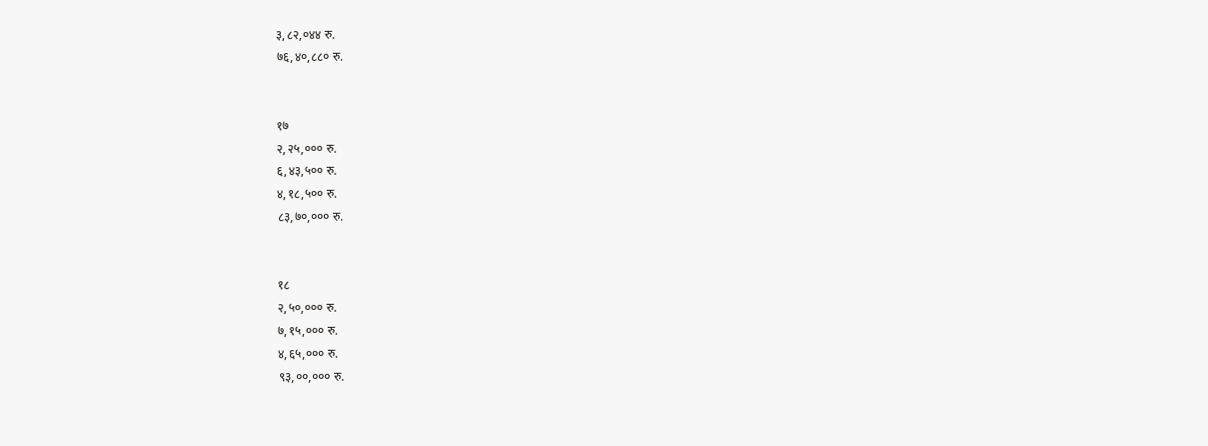३,८२,०४४ रु.
७६,४०,८८० रु.


१७
२,२५,००० रु.
६,४३,५०० रु.
४,१८,५०० रु.
८३,७०,००० रु.


१८
२,५०,००० रु.
७,१५,००० रु.
४,६५,००० रु.
९३,००,००० रु.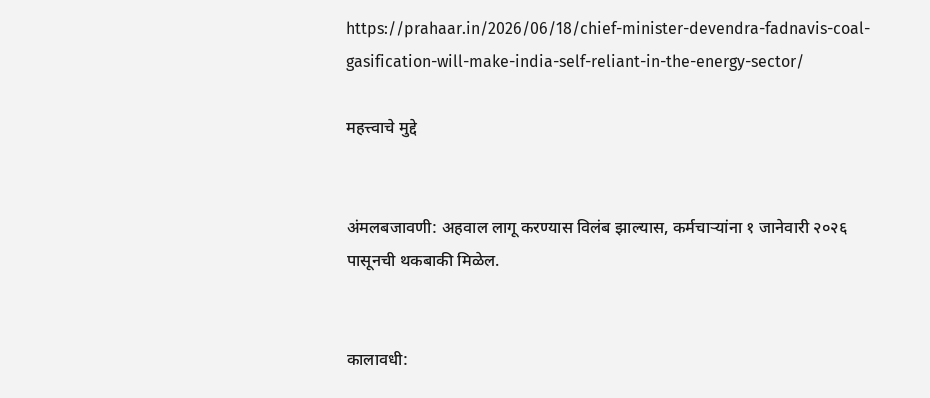https://prahaar.in/2026/06/18/chief-minister-devendra-fadnavis-coal-gasification-will-make-india-self-reliant-in-the-energy-sector/

महत्त्वाचे मुद्दे


अंमलबजावणी: अहवाल लागू करण्यास विलंब झाल्यास, कर्मचाऱ्यांना १ जानेवारी २०२६ पासूनची थकबाकी मिळेल.


कालावधी: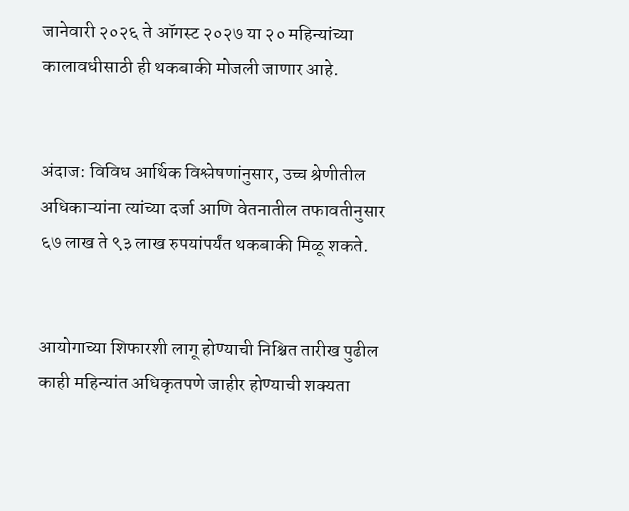जानेवारी २०२६ ते ऑगस्ट २०२७ या २० महिन्यांच्या कालावधीसाठी ही थकबाकी मोजली जाणार आहे.


अंदाज: विविध आर्थिक विश्लेषणांनुसार, उच्च श्रेणीतील अधिकाऱ्यांना त्यांच्या दर्जा आणि वेतनातील तफावतीनुसार ६७ लाख ते ९३ लाख रुपयांपर्यंत थकबाकी मिळू शकते.


आयोगाच्या शिफारशी लागू होण्याची निश्चित तारीख पुढील काही महिन्यांत अधिकृतपणे जाहीर होण्याची शक्यता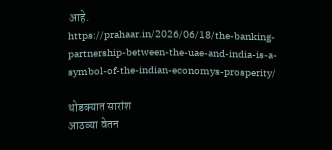आहे.
https://prahaar.in/2026/06/18/the-banking-partnership-between-the-uae-and-india-is-a-symbol-of-the-indian-economys-prosperity/

थोडक्यात सारांश
आठव्या वेतन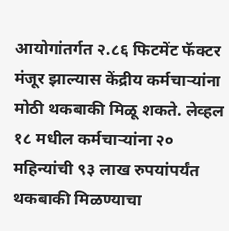आयोगांतर्गत २.८६ फिटमेंट फॅक्टर मंजूर झाल्यास केंद्रीय कर्मचाऱ्यांना मोठी थकबाकी मिळू शकते. लेव्हल १८ मधील कर्मचाऱ्यांना २० महिन्यांची ९३ लाख रुपयांपर्यंत थकबाकी मिळण्याचा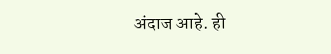अंदाज आहे. ही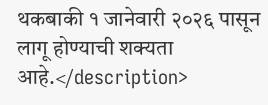थकबाकी १ जानेवारी २०२६ पासून लागू होण्याची शक्यता आहे.</description>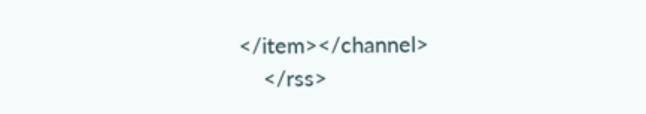</item></channel>
    </rss>